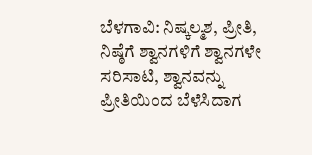ಬೆಳಗಾವಿ: ನಿಷ್ಕಲ್ಮಶ, ಪ್ರೀತಿ, ನಿಷ್ಠೆಗೆ ಶ್ವಾನಗಳಿಗೆ ಶ್ವಾನಗಳೇ ಸರಿಸಾಟಿ, ಶ್ವಾನವನ್ನು ಪ್ರೀತಿಯಿಂದ ಬೆಳೆಸಿದಾಗ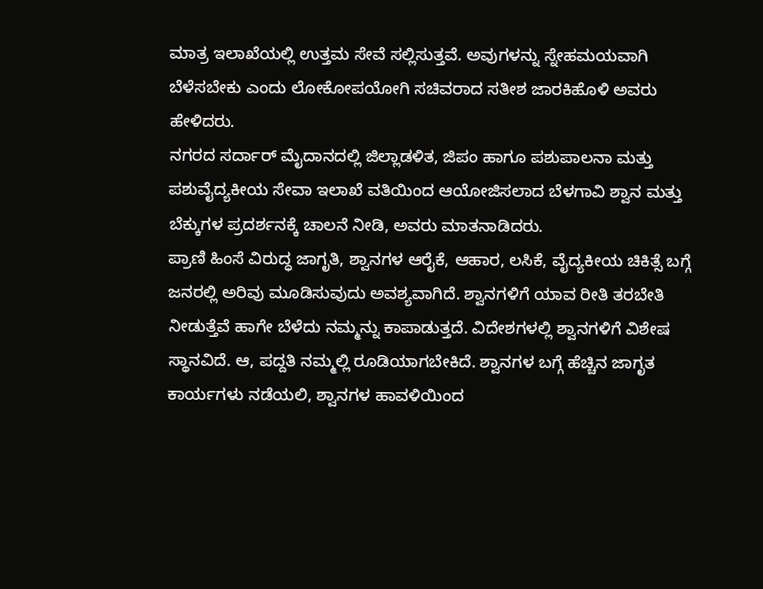ಮಾತ್ರ ಇಲಾಖೆಯಲ್ಲಿ ಉತ್ತಮ ಸೇವೆ ಸಲ್ಲಿಸುತ್ತವೆ. ಅವುಗಳನ್ನು ಸ್ನೇಹಮಯವಾಗಿ ಬೆಳೆಸಬೇಕು ಎಂದು ಲೋಕೋಪಯೋಗಿ ಸಚಿವರಾದ ಸತೀಶ ಜಾರಕಿಹೊಳಿ ಅವರು ಹೇಳಿದರು.
ನಗರದ ಸರ್ದಾರ್ ಮೈದಾನದಲ್ಲಿ ಜಿಲ್ಲಾಡಳಿತ, ಜಿಪಂ ಹಾಗೂ ಪಶುಪಾಲನಾ ಮತ್ತು ಪಶುವೈದ್ಯಕೀಯ ಸೇವಾ ಇಲಾಖೆ ವತಿಯಿಂದ ಆಯೋಜಿಸಲಾದ ಬೆಳಗಾವಿ ಶ್ವಾನ ಮತ್ತು ಬೆಕ್ಕುಗಳ ಪ್ರದರ್ಶನಕ್ಕೆ ಚಾಲನೆ ನೀಡಿ, ಅವರು ಮಾತನಾಡಿದರು.
ಪ್ರಾಣಿ ಹಿಂಸೆ ವಿರುದ್ಧ ಜಾಗೃತಿ, ಶ್ವಾನಗಳ ಆರೈಕೆ, ಆಹಾರ, ಲಸಿಕೆ, ವೈದ್ಯಕೀಯ ಚಿಕಿತ್ಸೆ ಬಗ್ಗೆ ಜನರಲ್ಲಿ ಅರಿವು ಮೂಡಿಸುವುದು ಅವಶ್ಯವಾಗಿದೆ. ಶ್ವಾನಗಳಿಗೆ ಯಾವ ರೀತಿ ತರಬೇತಿ ನೀಡುತ್ತೆವೆ ಹಾಗೇ ಬೆಳೆದು ನಮ್ಮನ್ನು ಕಾಪಾಡುತ್ತದೆ. ವಿದೇಶಗಳಲ್ಲಿ ಶ್ವಾನಗಳಿಗೆ ವಿಶೇಷ ಸ್ಥಾನವಿದೆ. ಆ, ಪದ್ದತಿ ನಮ್ಮಲ್ಲಿ ರೂಡಿಯಾಗಬೇಕಿದೆ. ಶ್ವಾನಗಳ ಬಗ್ಗೆ ಹೆಚ್ಚಿನ ಜಾಗೃತ ಕಾರ್ಯಗಳು ನಡೆಯಲಿ, ಶ್ವಾನಗಳ ಹಾವಳಿಯಿಂದ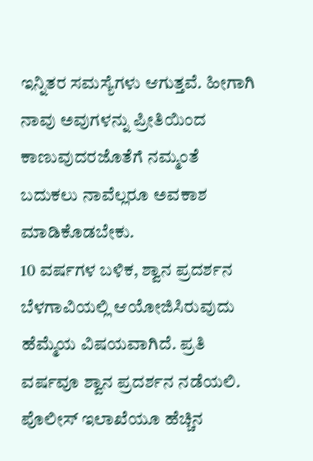ಇನ್ನಿತರ ಸಮಸ್ಯೆಗಳು ಆಗುತ್ತವೆ. ಹೀಗಾಗಿ ನಾವು ಅವುಗಳನ್ನು ಪ್ರೀತಿಯಿಂದ ಕಾಣುವುದರಜೊತೆಗೆ ನಮ್ಮಂತೆ ಬದುಕಲು ನಾವೆಲ್ಲರೂ ಅವಕಾಶ ಮಾಡಿಕೊಡಬೇಕು.
10 ವರ್ಷಗಳ ಬಳಿಕ, ಶ್ವಾನ ಪ್ರದರ್ಶನ ಬೆಳಗಾವಿಯಲ್ಲಿ ಆಯೋಜಿಸಿರುವುದು ಹೆಮ್ಮೆಯ ವಿಷಯವಾಗಿದೆ. ಪ್ರತಿ ವರ್ಷವೂ ಶ್ವಾನ ಪ್ರದರ್ಶನ ನಡೆಯಲಿ. ಪೊಲೀಸ್ ಇಲಾಖೆಯೂ ಹೆಚ್ಚಿನ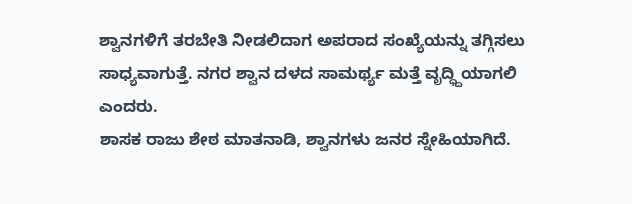ಶ್ವಾನಗಳಿಗೆ ತರಬೇತಿ ನೀಡಲಿದಾಗ ಅಪರಾದ ಸಂಖ್ಯೆಯನ್ನು ತಗ್ಗಿಸಲು ಸಾಧ್ಯವಾಗುತ್ತೆ. ನಗರ ಶ್ವಾನ ದಳದ ಸಾಮರ್ಥ್ಯ ಮತ್ತೆ ವೃದ್ಧ್ದಿಯಾಗಲಿ ಎಂದರು.
ಶಾಸಕ ರಾಜು ಶೇಠ ಮಾತನಾಡಿ, ಶ್ವಾನಗಳು ಜನರ ಸ್ನೇಹಿಯಾಗಿದೆ.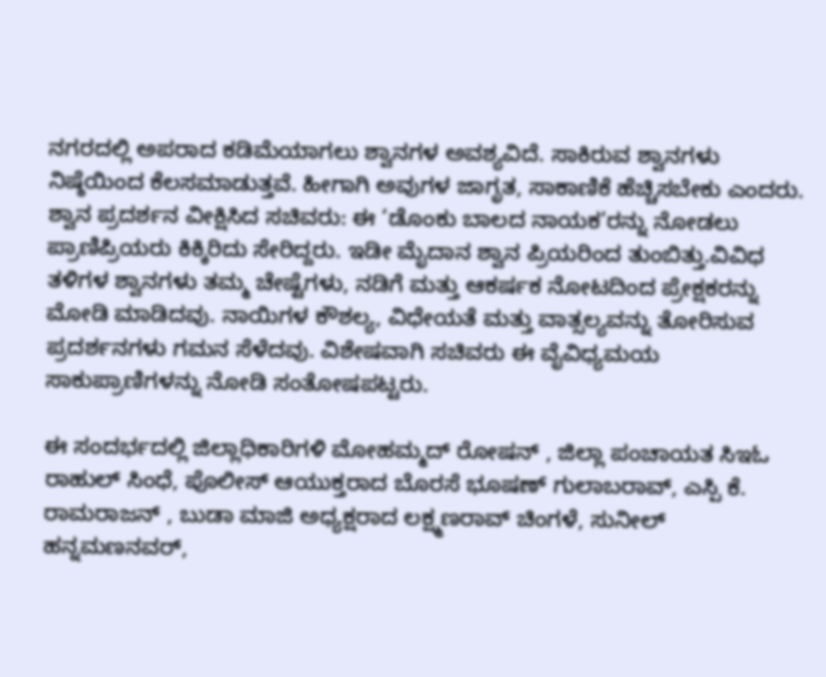ನಗರದಲ್ಲಿ ಅಪರಾದ ಕಡಿಮೆಯಾಗಲು ಶ್ವಾನಗಳ ಅವಶ್ಯವಿದೆ. ಸಾಕಿರುವ ಶ್ವಾನಗಳು ನಿಷ್ಠೆಯಿಂದ ಕೆಲಸಮಾಡುತ್ತವೆ. ಹೀಗಾಗಿ ಅವುಗಳ ಜಾಗೃತ, ಸಾಕಾಣಿಕೆ ಹೆಚ್ಚಿಸಬೇಕು ಎಂದರು.
ಶ್ವಾನ ಪ್ರದರ್ಶನ ವೀಕ್ಷಿಸಿದ ಸಚಿವರು: ಈ ‘ಡೊಂಕು ಬಾಲದ ನಾಯಕ’ರನ್ನು ನೋಡಲು ಪ್ರಾಣಿಪ್ರಿಯರು ಕಿಕ್ಕಿರಿದು ಸೇರಿದ್ದರು. ಇಡೀ ಮೈದಾನ ಶ್ವಾನ ಪ್ರಿಯರಿಂದ ತುಂಬಿತ್ತು.ವಿವಿಧ ತಳಿಗಳ ಶ್ವಾನಗಳು ತಮ್ಮ ಚೇಷ್ಟೆಗಳು, ನಡಿಗೆ ಮತ್ತು ಆಕರ್ಷಕ ನೋಟದಿಂದ ಪ್ರೇಕ್ಷಕರನ್ನು ಮೋಡಿ ಮಾಡಿದವು. ನಾಯಿಗಳ ಕೌಶಲ್ಯ, ವಿಧೇಯತೆ ಮತ್ತು ವಾತ್ಸಲ್ಯವನ್ನು ತೋರಿಸುವ ಪ್ರದರ್ಶನಗಳು ಗಮನ ಸೆಳೆದವು. ವಿಶೇಷವಾಗಿ ಸಚಿವರು ಈ ವೈವಿಧ್ಯಮಯ ಸಾಕುಪ್ರಾಣಿಗಳನ್ನು ನೋಡಿ ಸಂತೋಷಪಟ್ಟರು.

ಈ ಸಂದರ್ಭದಲ್ಲಿ ಜಿಲ್ಲಾಧಿಕಾರಿಗಳಿ ಮೋಹಮ್ಮದ್ ರೋಷನ್ , ಜಿಲ್ಲಾ ಪಂಚಾಯತ ಸಿಇಓ ರಾಹುಲ್ ಸಿಂಧೆ, ಪೊಲೀಸ್ ಆಯುಕ್ತರಾದ ಬೊರಸೆ ಭೂಷಣ್ ಗುಲಾಬರಾವ್, ಎಸ್ಪಿ ಕೆ. ರಾಮರಾಜನ್ , ಬುಡಾ ಮಾಜಿ ಅಧ್ಯಕ್ಷರಾದ ಲಕ್ಷ್ಮಣರಾವ್ ಚಿಂಗಳೆ, ಸುನೀಲ್ ಹನ್ನಮಣನವರ್,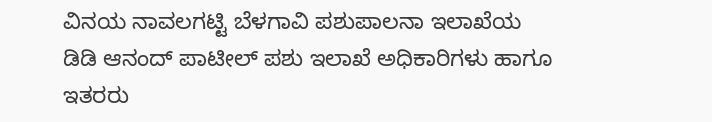ವಿನಯ ನಾವಲಗಟ್ಟಿ ಬೆಳಗಾವಿ ಪಶುಪಾಲನಾ ಇಲಾಖೆಯ ಡಿಡಿ ಆನಂದ್ ಪಾಟೀಲ್ ಪಶು ಇಲಾಖೆ ಅಧಿಕಾರಿಗಳು ಹಾಗೂ ಇತರರು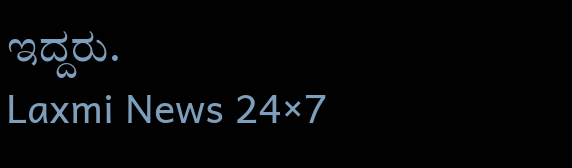ಇದ್ದರು.
Laxmi News 24×7